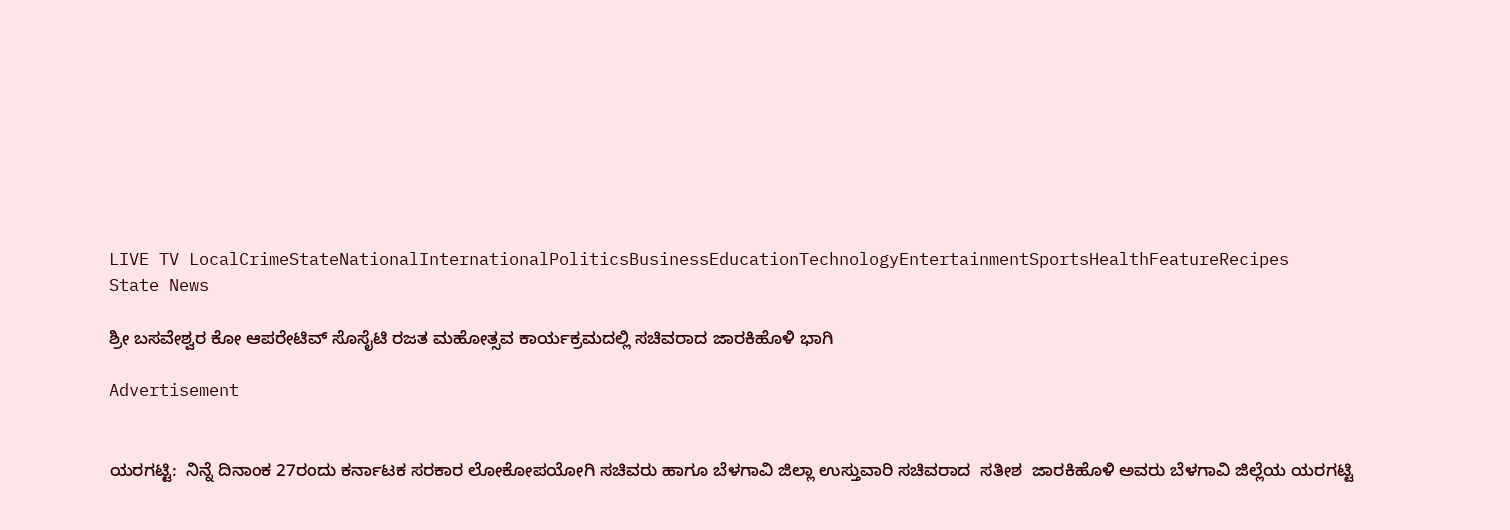LIVE TV LocalCrimeStateNationalInternationalPoliticsBusinessEducationTechnologyEntertainmentSportsHealthFeatureRecipes
State News

ಶ್ರೀ ಬಸವೇಶ್ವರ ಕೋ ಆಪರೇಟಿವ್ ಸೊಸೈಟಿ ರಜತ ಮಹೋತ್ಸವ ಕಾರ್ಯಕ್ರಮದಲ್ಲಿ ಸಚಿವರಾದ ಜಾರಕಿಹೊಳಿ ಭಾಗಿ

Advertisement


ಯರಗಟ್ಟಿ:  ನಿನ್ನೆ ದಿನಾಂಕ 27ರಂದು ಕರ್ನಾಟಕ ಸರಕಾರ ಲೋಕೋಪಯೋಗಿ ಸಚಿವರು ಹಾಗೂ ಬೆಳಗಾವಿ ಜಿಲ್ಲಾ ಉಸ್ತುವಾರಿ ಸಚಿವರಾದ  ಸತೀಶ  ಜಾರಕಿಹೊಳಿ ಅವರು ಬೆಳಗಾವಿ ಜಿಲ್ಲೆಯ ಯರಗಟ್ಟಿ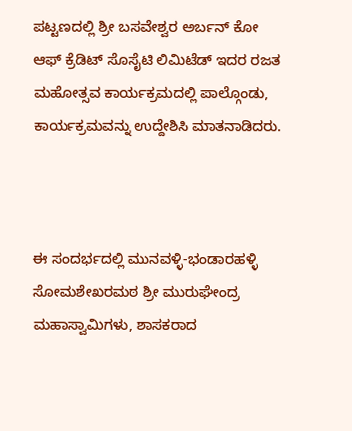ಪಟ್ಟಣದಲ್ಲಿ ಶ್ರೀ ಬಸವೇಶ್ವರ ಅರ್ಬನ್ ಕೋ ಆಫ್ ಕ್ರೆಡಿಟ್ ಸೊಸೈಟಿ ಲಿಮಿಟೆಡ್ ಇದರ ರಜತ ಮಹೋತ್ಸವ ಕಾರ್ಯಕ್ರಮದಲ್ಲಿ ಪಾಲ್ಗೊಂಡು, ಕಾರ್ಯಕ್ರಮವನ್ನು ಉದ್ದೇಶಿಸಿ ಮಾತನಾಡಿದರು.



ಈ ಸಂದರ್ಭದಲ್ಲಿ ಮುನವಳ್ಳಿ-ಭಂಡಾರಹಳ್ಳಿ ಸೋಮಶೇಖರಮಠ ಶ್ರೀ ಮುರುಘೇಂದ್ರ ಮಹಾಸ್ವಾಮಿಗಳು, ಶಾಸಕರಾದ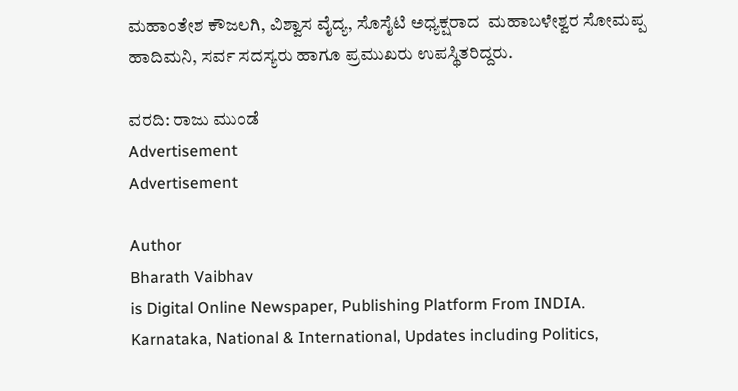ಮಹಾಂತೇಶ ಕೌಜಲಗಿ, ವಿಶ್ವಾಸ ವೈದ್ಯ, ಸೊಸೈಟಿ ಅಧ್ಯಕ್ಷರಾದ  ಮಹಾಬಳೇಶ್ವರ ಸೋಮಪ್ಪ ಹಾದಿಮನಿ, ಸರ್ವ ಸದಸ್ಯರು ಹಾಗೂ ಪ್ರಮುಖರು ಉಪಸ್ಥಿತರಿದ್ದರು.

ವರದಿ: ರಾಜು ಮುಂಡೆ
Advertisement
Advertisement

Author
Bharath Vaibhav
is Digital Online Newspaper, Publishing Platform From INDIA. Karnataka, National & International, Updates including Politics,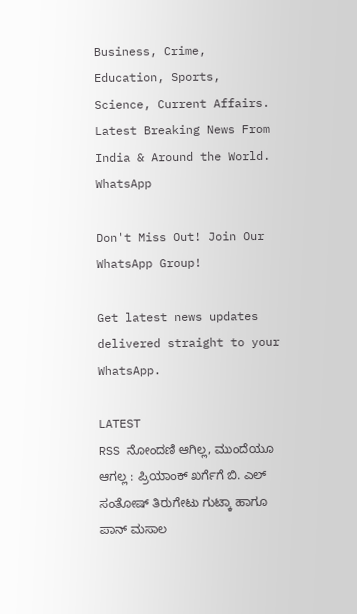Business, Crime, Education, Sports, Science, Current Affairs. Latest Breaking News From India & Around the World.
WhatsApp

Don't Miss Out! Join Our WhatsApp Group!

Get latest news updates delivered straight to your WhatsApp.

LATEST
RSS ನೋಂದಣಿ ಆಗಿಲ್ಲ, ಮುಂದೆಯೂ ಆಗಲ್ಲ : ಪ್ರಿಯಾಂಕ್ ಖರ್ಗೆಗೆ ಬಿ. ಎಲ್ ಸಂತೋಷ್ ತಿರುಗೇಟು ಗುಟ್ಕಾ ಹಾಗೂ ಪಾನ್ ಮಸಾಲ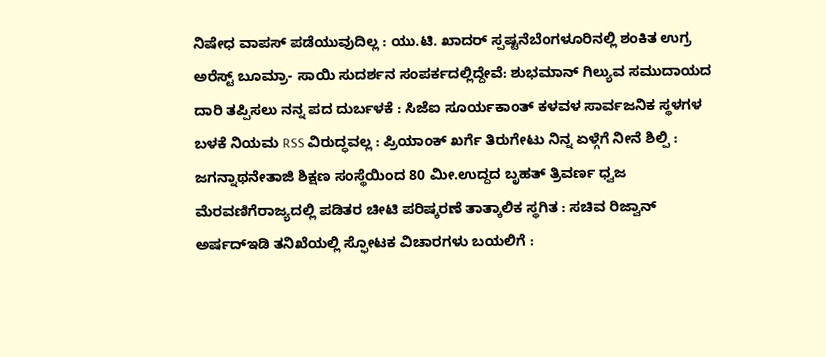ನಿಷೇಧ ವಾಪಸ್ ಪಡೆಯುವುದಿಲ್ಲ : ಯು.ಟಿ. ಖಾದರ್ ಸ್ಪಷ್ಟನೆಬೆಂಗಳೂರಿನಲ್ಲಿ ಶಂಕಿತ ಉಗ್ರ ಅರೆಸ್ಟ್ ಬೂಮ್ರಾ- ಸಾಯಿ ಸುದರ್ಶನ ಸಂಪರ್ಕದಲ್ಲಿದ್ದೇವೆ: ಶುಭಮಾನ್ ಗಿಲ್ಯುವ ಸಮುದಾಯದ ದಾರಿ ತಪ್ಪಿಸಲು ನನ್ನ ಪದ ದುರ್ಬಳಕೆ : ಸಿಜೆಐ ಸೂರ್ಯಕಾಂತ್‌ ಕಳವಳ ಸಾರ್ವಜನಿಕ ಸ್ಥಳಗಳ ಬಳಕೆ ನಿಯಮ RSS ವಿರುದ್ಧವಲ್ಲ : ಪ್ರಿಯಾಂಕ್ ಖರ್ಗೆ ತಿರುಗೇಟು ನಿನ್ನ ಏಳ್ಗೆಗೆ ನೀನೆ ಶಿಲ್ಪಿ : ಜಗನ್ನಾಥನೇತಾಜಿ ಶಿಕ್ಷಣ ಸಂಸ್ಥೆಯಿಂದ 80 ಮೀ.ಉದ್ದದ ಬೃಹತ್ ತ್ರಿವರ್ಣ ಧ್ವಜ ಮೆರವಣಿಗೆರಾಜ್ಯದಲ್ಲಿ ಪಡಿತರ ಚೀಟಿ ಪರಿಷ್ಕರಣೆ ತಾತ್ಕಾಲಿಕ ಸ್ಥಗಿತ : ಸಚಿವ ರಿಜ್ವಾನ್ ಅರ್ಷದ್ಇಡಿ ತನಿಖೆಯಲ್ಲಿ ಸ್ಫೋಟಕ ವಿಚಾರಗಳು ಬಯಲಿಗೆ :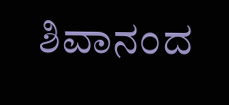ಶಿವಾನಂದ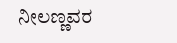ನೀಲಣ್ಣವರ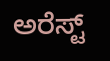ಅರೆಸ್ಟ್